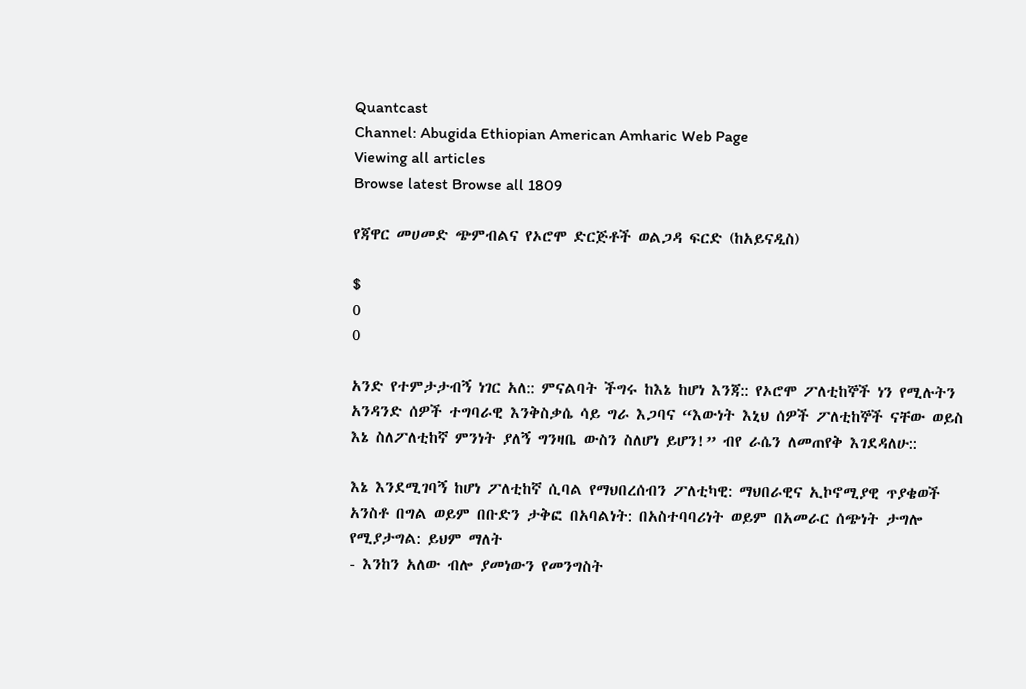Quantcast
Channel: Abugida Ethiopian American Amharic Web Page
Viewing all articles
Browse latest Browse all 1809

የጃዋር መሀመድ ጭምብልና የኦሮሞ ድርጅቶች ወልጋዳ ፍርድ (ከአይናዲስ)

$
0
0

አንድ የተምታታብኝ ነገር አለ:: ምናልባት ችግሩ ከእኔ ከሆነ እንጃ:: የኦሮሞ ፖለቲከኞች ነን የሚሉትን አንዳንድ ሰዎች ተግባራዊ እንቅስቃሴ ሳይ ግራ እጋባና “እውነት እኒህ ሰዎች ፖለቲከኞች ናቸው ወይስ እኔ ስለፖለቲከኛ ምንነት ያለኝ ግንዛቤ ውስን ስለሆነ ይሆን!” ብየ ራሴን ለመጠየቅ እገደዳለሁ::

እኔ እንደሚገባኝ ከሆነ ፖለቲከኛ ሲባል የማህበረሰብን ፖለቲካዊ: ማህበራዊና ኢኮኖሚያዊ ጥያቄወች አንስቶ በግል ወይም በቡድን ታቅፎ በአባልነት: በአስተባባሪነት ወይም በአመራር ሰጭነት ታግሎ የሚያታግል: ይህም ማለት
- እንከን አለው ብሎ ያመነውን የመንግስት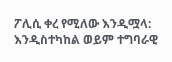ፖሊሲ ቀረ የሚለው እንዲሟላ: እንዲስተካከል ወይም ተግባራዊ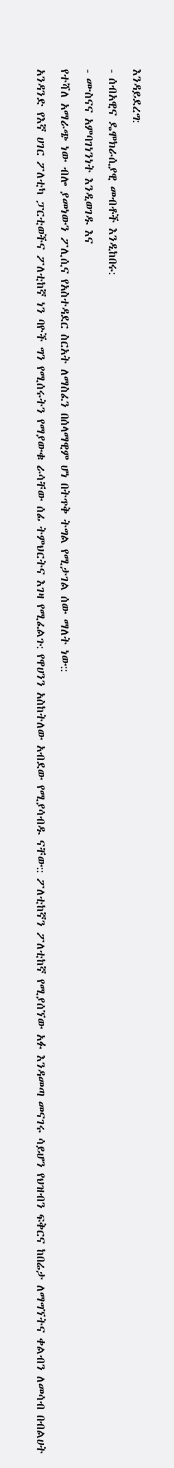እንዳይደረግ:
- ሰብአዊና ዴሞክራሲያዊ መብቶች እንዲከበሩ:
- ሙስናና አምባገነንነት እንዲወገዱ እና
የተሻለ አማራጭ ነው ብሎ ያመነውን ፖሊሲና የአስተዳደር ስርአት ለማስፈን በሰላማዊም ሆነ በትጥቅ ትግል የሚታገል ሰው ማለት ነው::
አንዳንድ የእኛ ሀገር ፖለቲካ ፓርቲወችና ፖለቲከኛ ነን ባዮች ግን የሚሰሩትን የማያውቁ ራሳቸው ሰፊ ትምህርትና እገዛ የሚፈልጉ: የዋሀንን አስከትለው አብደው የሚያሳብዱ ናቸው:: ፖለቲከኛን ፖለቲከኛ የሚያሰኘው አፉ እንዳመጣ መናገሩ ሳይሆን የህዝብን ፍቅርና ከበሬታ ለማግኘትና ቀልብን ለመሳብ በብልሀት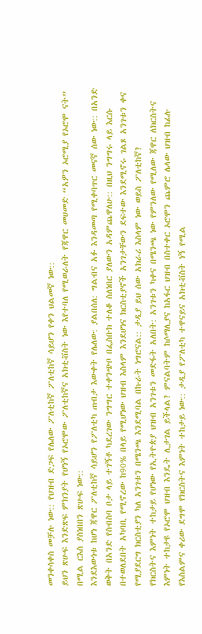መንቀሳቀስ መቻሉ ነው:: የህዝብ ድጋፍ የሌለው ፖለቲከኛ ፖለቲከኛ ሳይሆን የቀን ህልመኛ ነው::
ይህን ጽሁፍ እንድጽፍ ምክንያት የሆነኝ የኦሮሞው ፖለቲከኛና አክቲቭስት ነው እየተባለ የሚወራለት የጃዋር መሀመድ “አዎን ኦሮሚያ የኦሮሞ ናት” በሚል ርእስ ያስነበበን ጽሁፍ ነው::
እንደእውነቱ ከሆነ ጃዋር ፖለቲከኛ ሳይሆን የፖለቲካ ጠብታ እውቀት የሌለው: ያልበሰለ: ግልብና አፉ እንዳመጣ የሚቀባጥር መናኛ ሰው ነው:: በአንድ ወቅት በአንድ የስብስባ ቦታ ላይ ተገኝቶ ካደረገው ንግግር ተቀንጭቦ በፌስቡክ ተለቆ ስለነበር ያለውን አዳምጨዋለሁ:: በዚህ ንግግሩ ላይ እርሱ በተወለደበት አካባቢ የሚኖረው ከ90% በላይ የሚሆነው ህዝብ እስላም እንደሆነና ክርስቲያኖች አንገታቸውን ደፍተው እንደሚኖሩ ገልጾ አንገቱን ቀና የሚያደርግ ክርስቲያን ካለ አንገቱን በሜንጫ እንደሚባል በኩራት ነግሮናል:: ታዲያ ይህ ሰው አክራሪ እስላም ነው ወይስ ፖለቲከኛ?
የክርስትና እምነት ተከታይ የሆነው የኢትዮጵያ ህዝብ አንገቱን መድፋት አለበት: አንገቱን ካቀና በሜንጫ ነው የምንለው የሚለው ጃዋር ለክርስትና እምነት ተከታዩ የኦሮሞ ህዝብ እንዴት ሊታገል ይችላል? ምናልባትም ከሶማሊያና ከአፋር ህዝብ በስተቀር ኦሮሞን ጨምሮ ሌላው ህዝብ ከፊሉ የእስልምና ቀሪው ደግሞ የክርስትና እምነት ተከታይ ነው:: ታዲያ የፖለቲካ ተዋናይና አክቲቭስት ነኝ የሚል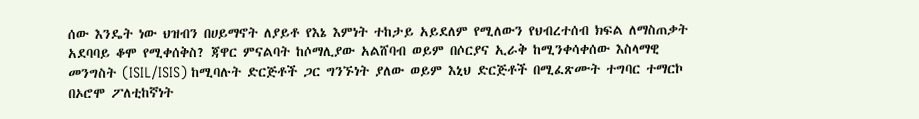ሰው እንዴት ነው ህዝብን በሀይማኖት ለያይቶ የእኔ እምነት ተከታይ አይደለም የሚለውን የህብረተሰብ ክፍል ለማስጠቃት አደባባይ ቆሞ የሚቀሰቅስ? ጃዋር ምናልባት ከሶማሊያው አልሸባብ ወይም በሶርያና ኢራቅ ከሚንቀሳቀሰው እስላማዊ መንግስት (ISIL/ISIS) ከሚባሉት ድርጅቶች ጋር ግንኙነት ያለው ወይም እኒህ ድርጅቶች በሚፈጽሙት ተግባር ተማርኮ በኦሮሞ ፖለቲከኛነት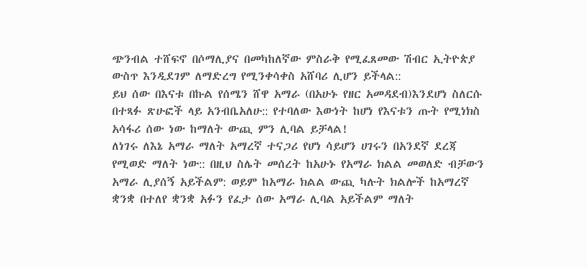ጭንብል ተሸፍኖ በሶማሊያና በመካከለኛው ምስራቅ የሚፈጸመው ሽብር ኢትዮጵያ ውስጥ እንዲደገም ለማድረግ የሚንቀሳቀስ አሸባሪ ሊሆን ይችላል::
ይህ ሰው በእናቱ በኩል የሰሜን ሸዋ አማራ (በአሁኑ የዘር አመዳደብ)እንደሆነ ስለርሱ በተጻፉ ጽሁፎች ላይ አንብቤአለሁ:: የተባለው እውነት ከሆነ የእናቱን ጡት የሚነክስ አሳፋሪ ሰው ነው ከማለት ውጪ ምን ሊባል ይቻላል!
ለነገሩ ለእኔ አማራ ማለት አማረኛ ተናጋሪ የሆነ ሳይሆን ሀገሩን በአንደኛ ደረጃ የሚወድ ማለት ነው:: በዚህ ስሌት መሰረት ከአሁኑ የአማራ ክልል መወለድ ብቻውን አማራ ሊያሰኝ አይችልም: ወይም ከአማራ ክልል ውጪ ካሉት ክልሎች ከአማረኛ ቋንቋ በተለየ ቋንቋ አፉን የፈታ ሰው አማራ ሊባል አይችልም ማለት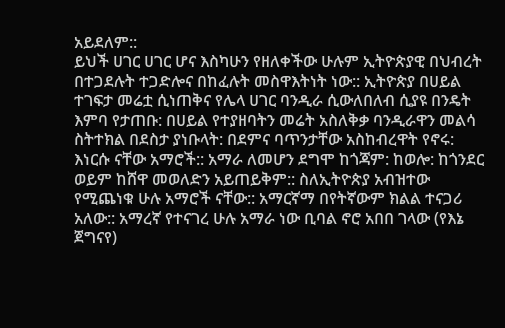አይደለም::
ይህች ሀገር ሀገር ሆና እስካሁን የዘለቀችው ሁሉም ኢትዮጵያዊ በህብረት በተጋደሉት ተጋድሎና በከፈሉት መስዋእትነት ነው:: ኢትዮጵያ በሀይል ተገፍታ መሬቷ ሲነጠቅና የሌላ ሀገር ባንዲራ ሲውለበለብ ሲያዩ በንዴት እምባ የታጠቡ: በሀይል የተያዘባትን መሬት አስለቅቃ ባንዲራዋን መልሳ ስትተክል በደስታ ያነቡላት: በደምና ባጥንታቸው አስከብረዋት የኖሩ: እነርሱ ናቸው አማሮች:: አማራ ለመሆን ደግሞ ከጎጃም: ከወሎ: ከጎንደር ወይም ከሸዋ መወለድን አይጠይቅም:: ስለኢትዮጵያ አብዝተው የሚጨነቁ ሁሉ አማሮች ናቸው:: አማርኛማ በየትኛውም ክልል ተናጋሪ አለው:: አማረኛ የተናገረ ሁሉ አማራ ነው ቢባል ኖሮ አበበ ገላው (የእኔ ጀግናየ)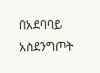በአደባባይ አስደንግጦት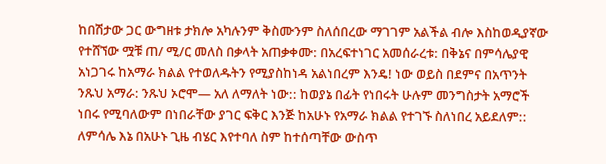ከበሽታው ጋር ውግዘቱ ታክሎ አካሉንም ቅስሙንም ስለሰበረው ማገገም አልችል ብሎ እስከወዲያኛው የተሸኘው ሟቹ ጠ/ ሚ/ር መለስ በቃላት አጠቃቀሙ: በአረፍተነገር አመሰራረቱ: በቅኔና በምሳሌያዊ አነጋገሩ ከአማራ ክልል የተወለዱትን የሚያስከነዳ አልነበረም እንዴ! ነው ወይስ በደምና በአጥንት ንጹህ አማራ: ንጹህ ኦሮሞ— አለ ለማለት ነው:: ከወያኔ በፊት የነበሩት ሁሉም መንግስታት አማሮች ነበሩ የሚባለውም በነበራቸው ያገር ፍቅር እንጅ ከአሁኑ የአማራ ክልል የተገኙ ስለነበረ አይደለም:: ለምሳሌ እኔ በአሁኑ ጊዜ ብሄር እየተባለ ስም ከተሰጣቸው ውስጥ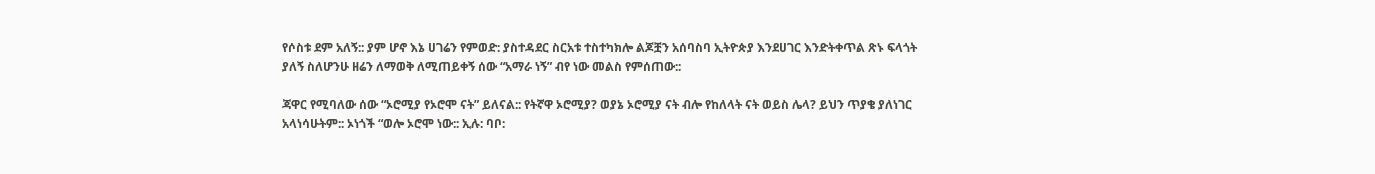የሶስቱ ደም አለኝ:: ያም ሆኖ እኔ ሀገሬን የምወድ: ያስተዳደር ስርአቱ ተስተካክሎ ልጆቿን አሰባስባ ኢትዮጵያ እንደሀገር እንድትቀጥል ጽኑ ፍላጎት ያለኝ ስለሆንሁ ዘሬን ለማወቅ ለሚጠይቀኝ ሰው “አማራ ነኝ” ብየ ነው መልስ የምሰጠው::

ጃዋር የሚባለው ሰው “ኦሮሚያ የኦሮሞ ናት” ይለናል:: የትኛዋ ኦሮሚያ? ወያኔ ኦሮሚያ ናት ብሎ የከለላት ናት ወይስ ሌላ? ይህን ጥያቄ ያለነገር አላነሳሁትም:: ኦነጎች “ወሎ ኦሮሞ ነው:: ኢሉ: ባቦ: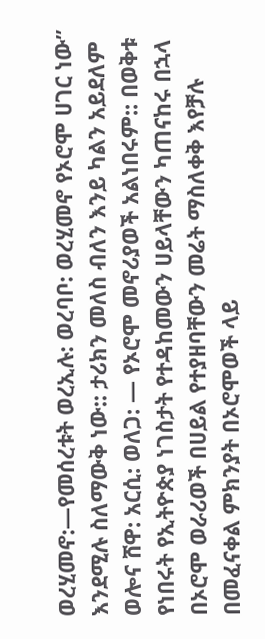ወረሂመኖ:—የመሰረቱት ወረኢሉ: ወረባቦ: ወረሂመኖ የኦሮሞ ሀገር ነው” እንደሚሉ ስለማውቅ ነው:: ታሪክን መለስ ብለን እንይ ካልን አይደለም ወሎና ሸዋ: አርሲ: ወለጋ: — የኦሮሞ መኖሪያወች አልነበሩም:: በወቅቱ የነበሩት የኢትዮጵያ ነገስታት የተዳከመውን ሀይላቸውን ካጠናከሩ በኋላ በኦሮሞ ወራሪወች በሀይል የተያዘባቸውን መሬት ማስለቀቅ እየቻሉ በመፈናቀል ምክንያት በኦሮሞወች ላይ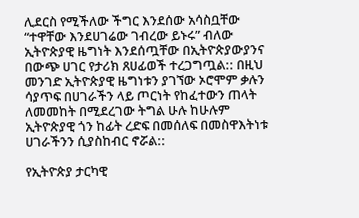ሊደርስ የሚችለው ችግር እንደሰው አሳስቧቸው “ተዋቸው እንደሀገሬው ገብረው ይኑሩ” ብለው ኢትዮጵያዊ ዜግነት እንደሰጧቸው በኢትዮጵያውያንና በውጭ ሀገር የታሪክ ጸሀፊወች ተረጋግጧል:: በዚህ መንገድ ኢትዮጵያዊ ዜግነቱን ያገኘው ኦሮሞም ቃሉን ሳያጥፍ በሀገራችን ላይ ጦርነት የከፈተውን ጠላት ለመመከት በሚደረገው ትግል ሁሉ ከሁሉም ኢትዮጵያዊ ጎን ከፊት ረድፍ በመሰለፍ በመስዋእትነቱ ሀገራችንን ሲያስከብር ኖሯል::

የኢትዮጵያ ታርካዊ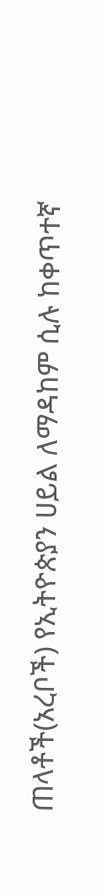ጠላቶች(አረቦች) የኢትዮጵያን ሀይል ለማዳከም ሲሉ ከቀጥተኛ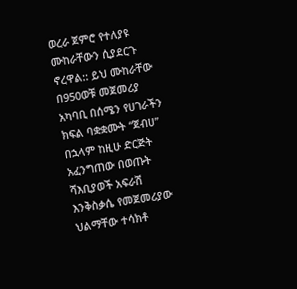ወረራ ጀምሮ የተለያዩ ሙከራቸውን ሲያደርጉ ኖረዋል:: ይህ ሙከራቸው በ950ወቹ መጀመሪያ አካባቢ በሰሜን የሀገራችን ክፍል ባቋቋሙት “ጀብሀ” በኋላም ከዚሁ ድርጅት አፈንግጠው በወጡት ሻእቢያወች አፍራሽ እንቅስቃሴ የመጀመሪያው ህልማቸው ተሳክቶ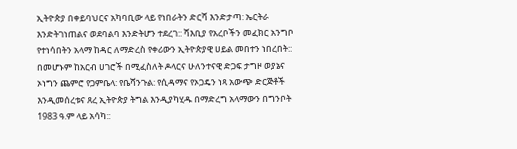ኢትዮጵያ በቀይባህርና አካባቢው ላይ የነበራትን ድርሻ እንድታጣ: ኤርትራ እንድትገነጠልና ወደባልባ እንድትሆን ተደረገ:: ሻእቢያ የአረቦችን መፈክር አንግቦ የተነሳበትን አላማ ከዳር ለማድረስ የቀሪውን ኢትዮጵያዊ ሀይል መበተን ነበረበት:: በመሆኑም ከአርብ ሀገሮች በሚፈስለት ዶላርና ሁለንተናዊ ድጋፍ ታግዞ ወያኔና ኦነግን ጨምሮ የጋምቤላ: የቤሻንጉል: የሲዳማና የኦጋዴን ነጻ አውጭ ድርጅቶች እንዲመሰረቱና ጸረ ኢትዮጵያ ትግል እንዲያካሂዱ በማድረግ አላማውን በግንቦት 1983 ዓ.ም ላይ አሳካ::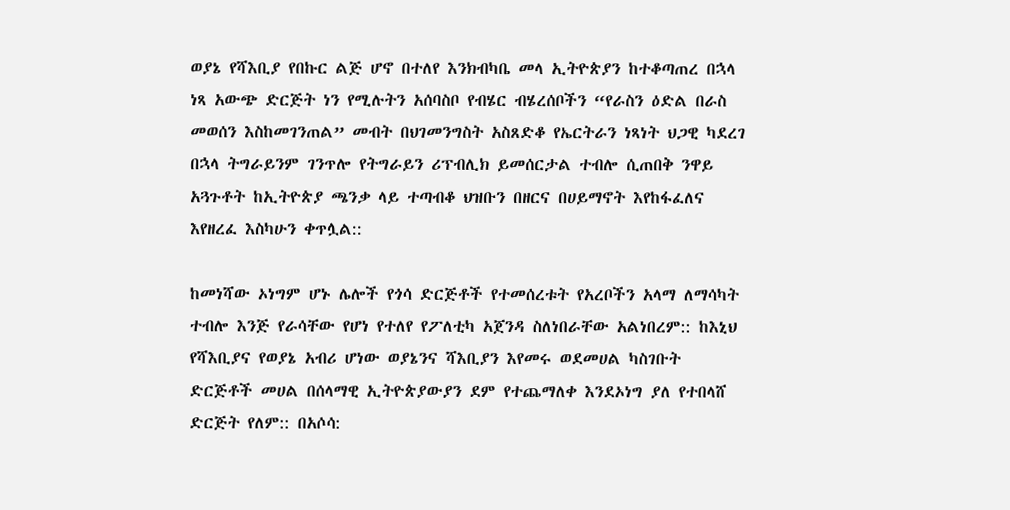ወያኔ የሻእቢያ የበኩር ልጅ ሆኖ በተለየ እንክብካቤ መላ ኢትዮጵያን ከተቆጣጠረ በኋላ ነጻ አውጭ ድርጅት ነን የሚሉትን አሰባስቦ የብሄር ብሄረሰቦችን “የራስን ዕድል በራስ መወሰን እስከመገንጠል” መብት በህገመንግስት አስጸድቆ የኤርትራን ነጻነት ህጋዊ ካደረገ በኋላ ትግራይንም ገንጥሎ የትግራይን ሪፕብሊክ ይመሰርታል ተብሎ ሲጠበቅ ንዋይ አጓጉቶት ከኢትዮጵያ ጫንቃ ላይ ተጣብቆ ህዝቡን በዘርና በሀይማኖት እየከፋፈለና እየዘረፈ እስካሁን ቀጥሏል::

ከመነሻው ኦነግም ሆኑ ሌሎች የጎሳ ድርጅቶች የተመሰረቱት የአረቦችን አላማ ለማሳካት ተብሎ እንጅ የራሳቸው የሆነ የተለየ የፖለቲካ አጀንዳ ስለነበራቸው አልነበረም:: ከእኒህ የሻእቢያና የወያኔ አብሪ ሆነው ወያኔንና ሻእቢያን እየመሩ ወደመሀል ካስገቡት ድርጅቶች መሀል በሰላማዊ ኢትዮጵያውያን ደም የተጨማለቀ እንደኦነግ ያለ የተበላሸ ድርጅት የለም:: በአሶሳ: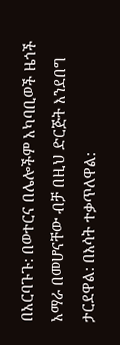በአርባጉጉ: በወተርና በሌሎችም አካባቢወች ዜጎች አማራ በመሆናቸው ብቻ በዚህ ድርጅት እንደበግ ታርደዋል: በእሳት ተቃጥለዋል: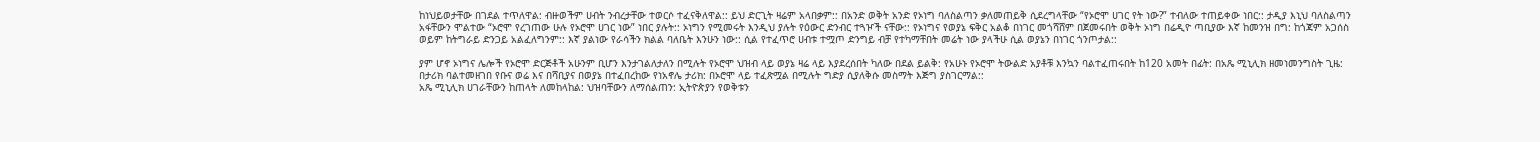ከነህይወታቸው በገደል ተጥለዋል: ብዙወችም ሀብት ንብረታቸው ተወርሶ ተፈናቅለዋል:: ይህ ድርጊት ዛሬም አላበቃም:: በአንድ ወቅት አንድ የኦነግ ባለስልጣን ቃለመጠይቅ ሲደረግላቸው “የኦሮሞ ሀገር የት ነው?” ተብለው ተጠይቀው ነበር:: ታዲያ እኒህ ባለስልጣን አፋቸውን ሞልተው “ኦሮሞ የረገጠው ሁሉ የኦሮሞ ሀገር ነው” ነበር ያሉት:: ኦነግን የሚመሩት እንዲህ ያሉት የዕውር ድንብር ተጓዦች ናቸው:: የኦነግና የወያኔ ፍቅር አልቆ በነገር መጎሻሸም በጀመሩበት ወቅት ኦነግ በሬዲዮ ጣቢያው እኛ ከመንዝ በግ: ከጎጃም አጋሰስ ወይም ከትግራይ ድንጋይ አልፈለግንም:: እኛ ያልነው የራሳችን ክልል ባለቤት እንሁን ነው:: ሲል የተፈጥሮ ሀብቱ ተሟጦ ድንግይ ብቻ የተካማቸበት መሬት ነው ያላችሁ ሲል ወያኔን በነገር ጎንጦታል::

ያም ሆኖ ኦነግና ሌሎች የኦሮሞ ድርጅቶች አሁንም ቢሆን እንታገልለታለን በሚሉት የኦሮሞ ህዝብ ላይ ወያኔ ዛሬ ላይ እያደረሰበት ካለው በደል ይልቅ: የአሁኑ የኦሮሞ ትውልድ አያቶቹ እንኳን ባልተፈጠሩበት ከ120 አመት በፊት: በአጼ ሚኒሊክ ዘመነመንግስት ጊዜ: በታሪክ ባልተመዘገበ የቡና ወሬ እና በሻቢያና በወያኔ በተፈበረከው የነአኖሌ ታሪክ: በኦሮሞ ላይ ተፈጽሟል በሚሉት ግድያ ሲያለቅሱ መስማት እጅግ ያስገርማል::
አጼ ሚኒሊክ ሀገራቸውን ከጠላት ለመከላከል: ህዝባቸውን ለማሰልጠን: ኢትዮጵያን የወቅቱን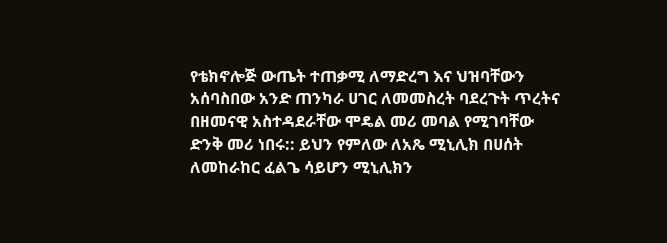የቴክኖሎጅ ውጤት ተጠቃሚ ለማድረግ እና ህዝባቸውን አሰባስበው አንድ ጠንካራ ሀገር ለመመስረት ባደረጉት ጥረትና በዘመናዊ አስተዳደራቸው ሞዴል መሪ መባል የሚገባቸው ድንቅ መሪ ነበሩ:: ይህን የምለው ለአጼ ሚኒሊክ በሀሰት ለመከራከር ፈልጌ ሳይሆን ሚኒሊክን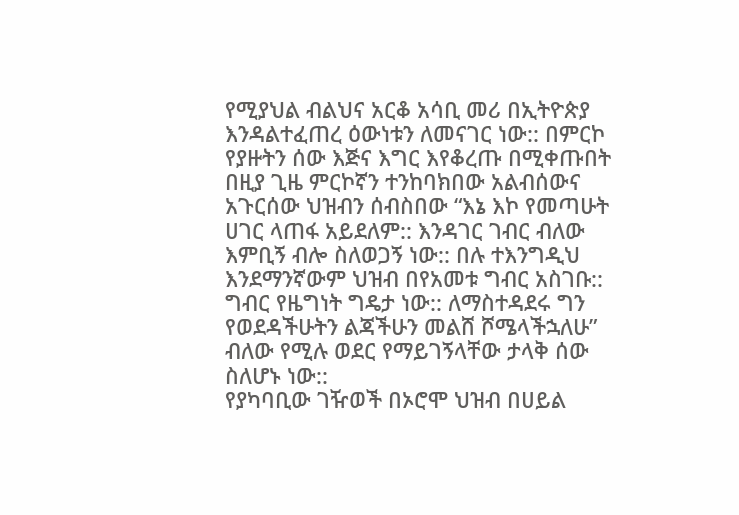የሚያህል ብልህና አርቆ አሳቢ መሪ በኢትዮጵያ እንዳልተፈጠረ ዕውነቱን ለመናገር ነው:: በምርኮ የያዙትን ሰው እጅና እግር እየቆረጡ በሚቀጡበት በዚያ ጊዜ ምርኮኛን ተንከባክበው አልብሰውና አጉርሰው ህዝብን ሰብስበው “እኔ እኮ የመጣሁት ሀገር ላጠፋ አይደለም:: እንዳገር ገብር ብለው እምቢኝ ብሎ ስለወጋኝ ነው:: በሉ ተእንግዲህ እንደማንኛውም ህዝብ በየአመቱ ግብር አስገቡ:: ግብር የዜግነት ግዴታ ነው:: ለማስተዳደሩ ግን የወደዳችሁትን ልጃችሁን መልሸ ሾሜላችኋለሁ” ብለው የሚሉ ወደር የማይገኝላቸው ታላቅ ሰው ስለሆኑ ነው::
የያካባቢው ገዥወች በኦሮሞ ህዝብ በሀይል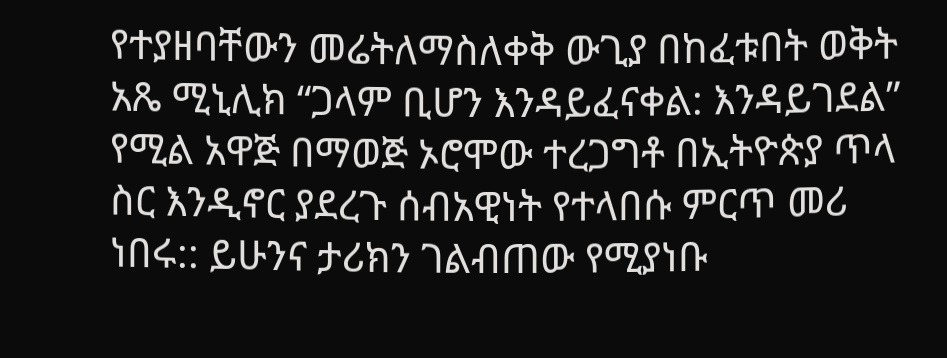የተያዘባቸውን መሬትለማስለቀቅ ውጊያ በከፈቱበት ወቅት አጼ ሚኒሊክ “ጋላም ቢሆን እንዳይፈናቀል: እንዳይገደል” የሚል አዋጅ በማወጅ ኦሮሞው ተረጋግቶ በኢትዮጵያ ጥላ ስር እንዲኖር ያደረጉ ሰብአዊነት የተላበሱ ምርጥ መሪ ነበሩ:: ይሁንና ታሪክን ገልብጠው የሚያነቡ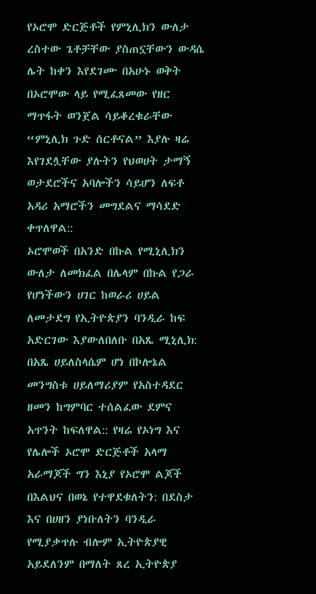የኦሮሞ ድርጅቶች የምኒሊክን ውለታ ረስተው ጌቶቻቸው ያስጠኗቸውን ውዳሴ ሌት ከቀን እየደገሙ በአሁኑ ወቅት በኦሮሞው ላይ የሚፈጸመው የዘር ማጥፋት ወንጀል ሳይቆረቁራቸው “ምኒሊክ ጉድ ሰርቶናል” እያሉ ዛሬ እየገደሏቸው ያሉትን የህወሀት ታማኝ ወታደሮችና አባሎችን ሳይሆን ለፍቶ አዳሪ አማሮችን መግደልና ማሳደድ ቀጥለዋል::
ኦሮሞወች በአንድ በኩል የሚኒሊክን ውለታ ለመክፈል በሌላም በኩል የጋራ የሆነችውን ሀገር ከወራሪ ሀይል ለመታደግ የኢትዮጵያን ባንዲራ ከፍ አድርገው እያውለበለቡ በአጼ ሚኒሊክ: በአጼ ሀይለስላሴም ሆነ በኮሎኔል መንግስቱ ሀይለማሪያም የአስተዳደር ዘመን ከግምባር ተሰልፈው ደምና አጥንት ከፍለዋል:: የዛሬ የኦነግ እና የሌሎች ኦሮሞ ድርጅቶች አላማ አራማጆች ግን እኒያ የኦሮሞ ልጆች በእልህና በወኔ የተዋደቁለትን: በደስታ እና በሀዘን ያነቡለትን ባንዲራ የሚያቃጥሉ ብሎም ኢትዮጵያዊ አይደለንም በማለት ጸረ ኢትዮጵያ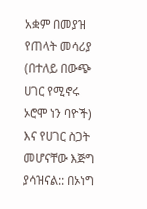አቋም በመያዝ የጠላት መሳሪያ (በተለይ በውጭ ሀገር የሚኖሩ ኦሮሞ ነን ባዮች) እና የሀገር ስጋት መሆናቸው እጅግ ያሳዝናል:: በኦነግ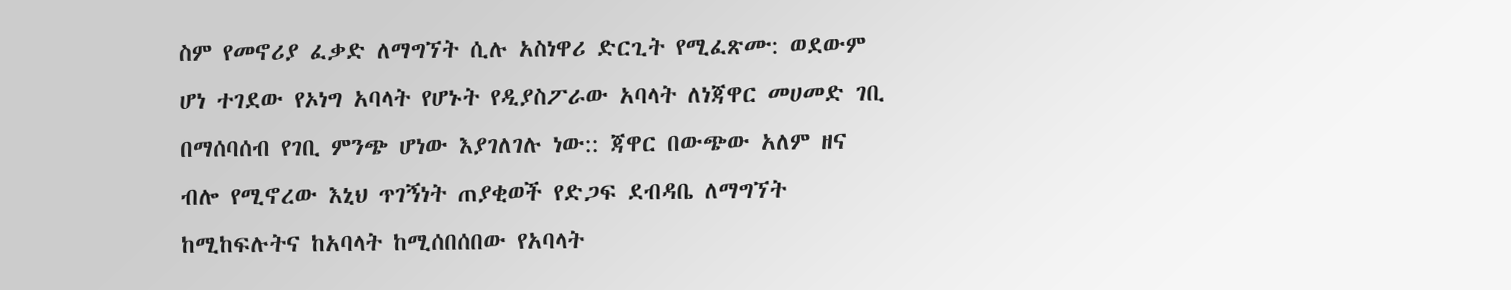ስም የመኖሪያ ፈቃድ ለማግኘት ሲሉ አስነዋሪ ድርጊት የሚፈጽሙ: ወደውም ሆነ ተገደው የኦነግ አባላት የሆኑት የዲያስፖራው አባላት ለነጃዋር መሀመድ ገቢ በማሰባሰብ የገቢ ምንጭ ሆነው እያገለገሉ ነው:: ጃዋር በውጭው አለም ዘና ብሎ የሚኖረው እኒህ ጥገኝነት ጠያቂወች የድጋፍ ደብዳቤ ለማግኘት ከሚከፍሉትና ከአባላት ከሚሰበሰበው የአባላት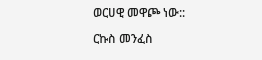ወርሀዊ መዋጮ ነው::

ርኩስ መንፈስ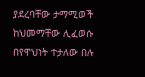ያደረባቸው ታማሚወች ከህመማቸው ሊፈወሱ በየዋህነት ተታለው በሉ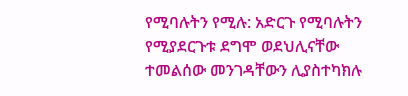የሚባሉትን የሚሉ: አድርጉ የሚባሉትን የሚያደርጉቱ ደግሞ ወደህሊናቸው ተመልሰው መንገዳቸውን ሊያስተካክሉ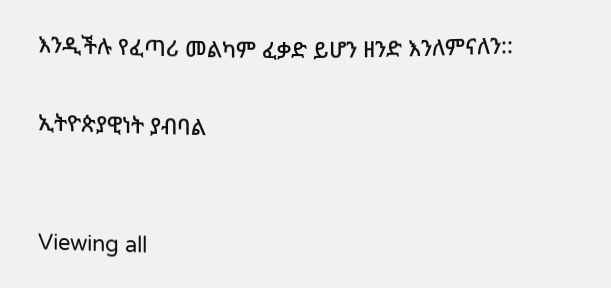እንዲችሉ የፈጣሪ መልካም ፈቃድ ይሆን ዘንድ እንለምናለን::

ኢትዮጵያዊነት ያብባል


Viewing all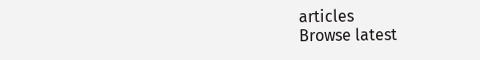articles
Browse latest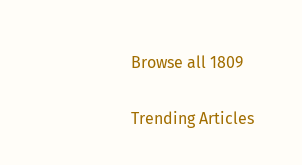Browse all 1809

Trending Articles